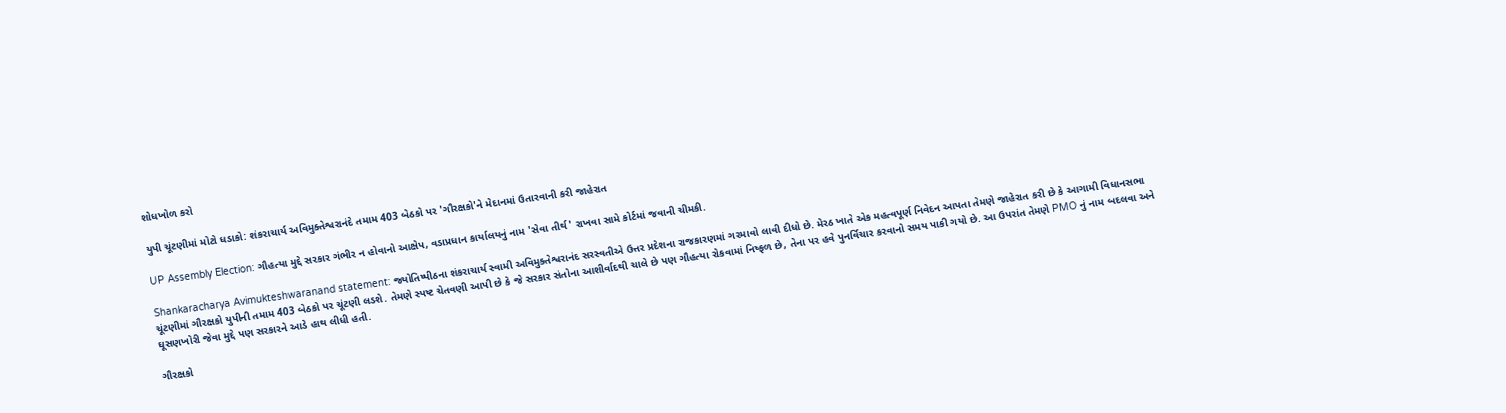શોધખોળ કરો

યુપી ચૂંટણીમાં મોટો ધડાકો: શંકરાચાર્ય અવિમુક્તેશ્વરાનંદે તમામ 403 બેઠકો પર 'ગૌરક્ષકો'ને મેદાનમાં ઉતારવાની કરી જાહેરાત

UP Assembly Election: ગૌહત્યા મુદ્દે સરકાર ગંભીર ન હોવાનો આક્ષેપ, વડાપ્રધાન કાર્યાલયનું નામ 'સેવા તીર્થ' રાખવા સામે કોર્ટમાં જવાની ચીમકી.

Shankaracharya Avimukteshwaranand statement: જ્યોતિષ્પીઠના શંકરાચાર્ય સ્વામી અવિમુક્તેશ્વરાનંદ સરસ્વતીએ ઉત્તર પ્રદેશના રાજકારણમાં ગરમાવો લાવી દીધો છે. મેરઠ ખાતે એક મહત્વપૂર્ણ નિવેદન આપતા તેમણે જાહેરાત કરી છે કે આગામી વિધાનસભા ચૂંટણીમાં ગૌરક્ષકો યુપીની તમામ 403 બેઠકો પર ચૂંટણી લડશે. તેમણે સ્પષ્ટ ચેતવણી આપી છે કે જે સરકાર સંતોના આશીર્વાદથી ચાલે છે પણ ગૌહત્યા રોકવામાં નિષ્ફળ છે, તેના પર હવે પુનર્વિચાર કરવાનો સમય પાકી ગયો છે. આ ઉપરાંત તેમણે PMO નું નામ બદલવા અને ઘૂસણખોરી જેવા મુદ્દે પણ સરકારને આડે હાથ લીધી હતી.

ગૌરક્ષકો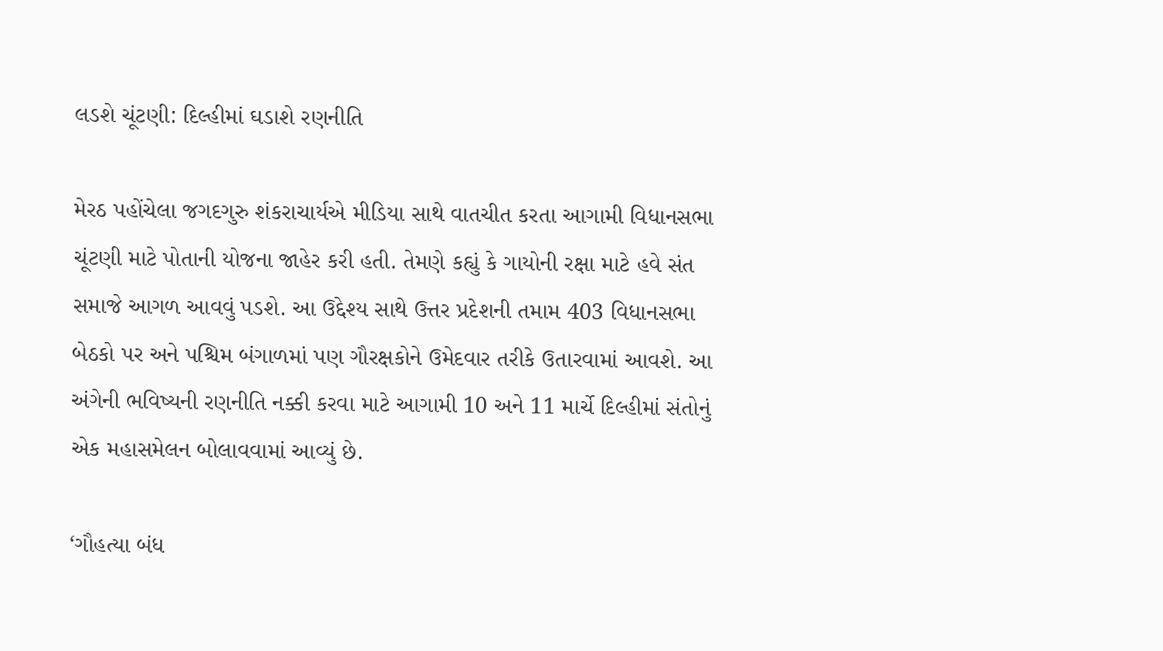લડશે ચૂંટણી: દિલ્હીમાં ઘડાશે રણનીતિ

મેરઠ પહોંચેલા જગદગુરુ શંકરાચાર્યએ મીડિયા સાથે વાતચીત કરતા આગામી વિધાનસભા ચૂંટણી માટે પોતાની યોજના જાહેર કરી હતી. તેમણે કહ્યું કે ગાયોની રક્ષા માટે હવે સંત સમાજે આગળ આવવું પડશે. આ ઉદ્દેશ્ય સાથે ઉત્તર પ્રદેશની તમામ 403 વિધાનસભા બેઠકો પર અને પશ્ચિમ બંગાળમાં પણ ગૌરક્ષકોને ઉમેદવાર તરીકે ઉતારવામાં આવશે. આ અંગેની ભવિષ્યની રણનીતિ નક્કી કરવા માટે આગામી 10 અને 11 માર્ચે દિલ્હીમાં સંતોનું એક મહાસમેલન બોલાવવામાં આવ્યું છે.

‘ગૌહત્યા બંધ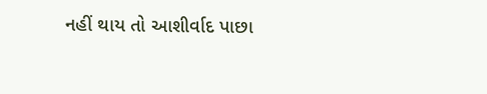નહીં થાય તો આશીર્વાદ પાછા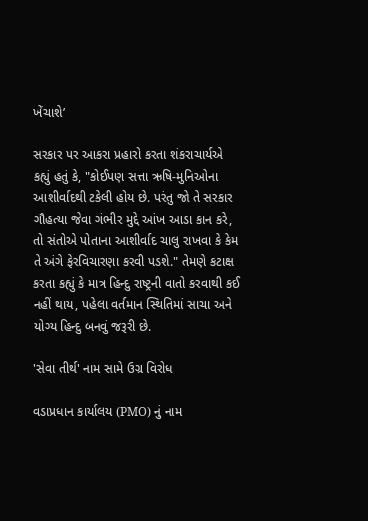ખેંચાશે’

સરકાર પર આકરા પ્રહારો કરતા શંકરાચાર્યએ કહ્યું હતું કે, "કોઈપણ સત્તા ઋષિ-મુનિઓના આશીર્વાદથી ટકેલી હોય છે. પરંતુ જો તે સરકાર ગૌહત્યા જેવા ગંભીર મુદ્દે આંખ આડા કાન કરે, તો સંતોએ પોતાના આશીર્વાદ ચાલુ રાખવા કે કેમ તે અંગે ફેરવિચારણા કરવી પડશે." તેમણે કટાક્ષ કરતા કહ્યું કે માત્ર હિન્દુ રાષ્ટ્રની વાતો કરવાથી કઈ નહીં થાય, પહેલા વર્તમાન સ્થિતિમાં સાચા અને યોગ્ય હિન્દુ બનવું જરૂરી છે.

'સેવા તીર્થ' નામ સામે ઉગ્ર વિરોધ

વડાપ્રધાન કાર્યાલય (PMO) નું નામ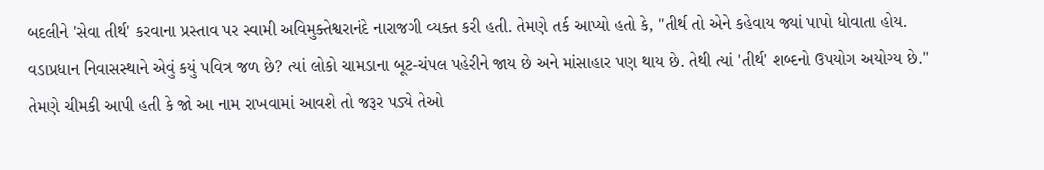બદલીને 'સેવા તીર્થ' કરવાના પ્રસ્તાવ પર સ્વામી અવિમુક્તેશ્વરાનંદે નારાજગી વ્યક્ત કરી હતી. તેમણે તર્ક આપ્યો હતો કે, "તીર્થ તો એને કહેવાય જ્યાં પાપો ધોવાતા હોય. વડાપ્રધાન નિવાસસ્થાને એવું કયું પવિત્ર જળ છે? ત્યાં લોકો ચામડાના બૂટ-ચંપલ પહેરીને જાય છે અને માંસાહાર પણ થાય છે. તેથી ત્યાં 'તીર્થ' શબ્દનો ઉપયોગ અયોગ્ય છે." તેમણે ચીમકી આપી હતી કે જો આ નામ રાખવામાં આવશે તો જરૂર પડ્યે તેઓ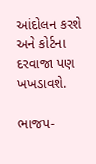આંદોલન કરશે અને કોર્ટના દરવાજા પણ ખખડાવશે.

ભાજપ-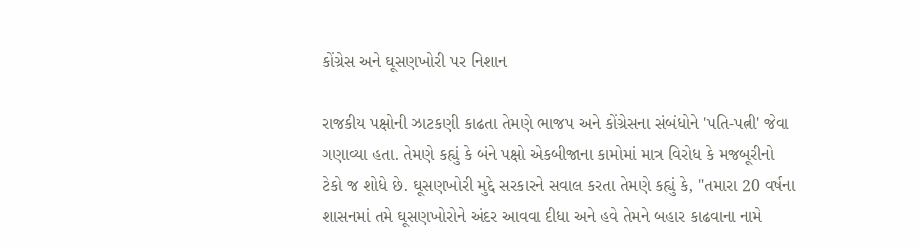કોંગ્રેસ અને ઘૂસણખોરી પર નિશાન

રાજકીય પક્ષોની ઝાટકણી કાઢતા તેમણે ભાજપ અને કોંગ્રેસના સંબંધોને 'પતિ-પત્ની' જેવા ગણાવ્યા હતા. તેમણે કહ્યું કે બંને પક્ષો એકબીજાના કામોમાં માત્ર વિરોધ કે મજબૂરીનો ટેકો જ શોધે છે. ઘૂસણખોરી મુદ્દે સરકારને સવાલ કરતા તેમણે કહ્યું કે, "તમારા 20 વર્ષના શાસનમાં તમે ઘૂસણખોરોને અંદર આવવા દીધા અને હવે તેમને બહાર કાઢવાના નામે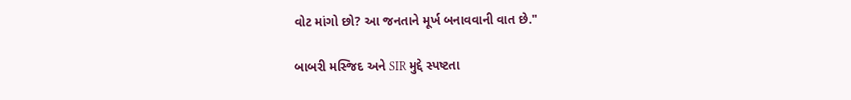વોટ માંગો છો? આ જનતાને મૂર્ખ બનાવવાની વાત છે."

બાબરી મસ્જિદ અને SIR મુદ્દે સ્પષ્ટતા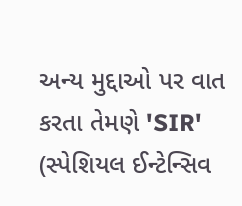અન્ય મુદ્દાઓ પર વાત કરતા તેમણે 'SIR' (સ્પેશિયલ ઈન્ટેન્સિવ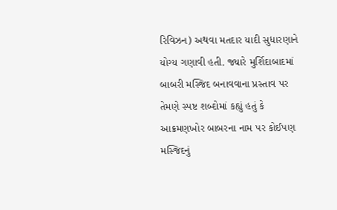રિવિઝન) અથવા મતદાર યાદી સુધારણાને યોગ્ય ગણાવી હતી. જ્યારે મુર્શિદાબાદમાં બાબરી મસ્જિદ બનાવવાના પ્રસ્તાવ પર તેમણે સ્પષ્ટ શબ્દોમાં કહ્યું હતું કે આક્રમણખોર બાબરના નામ પર કોઈપણ મસ્જિદનું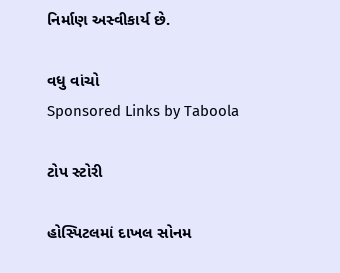નિર્માણ અસ્વીકાર્ય છે.

વધુ વાંચો
Sponsored Links by Taboola

ટોપ સ્ટોરી

હોસ્પિટલમાં દાખલ સોનમ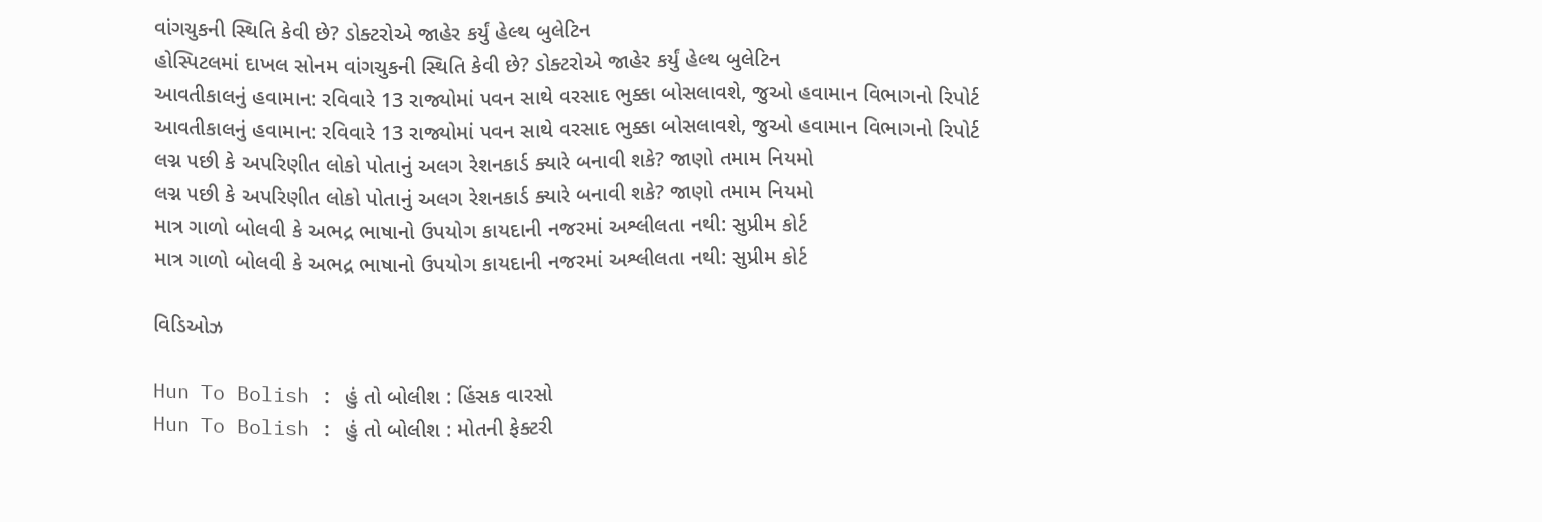વાંગચુકની સ્થિતિ કેવી છે? ડોક્ટરોએ જાહેર કર્યું હેલ્થ બુલેટિન
હોસ્પિટલમાં દાખલ સોનમ વાંગચુકની સ્થિતિ કેવી છે? ડોક્ટરોએ જાહેર કર્યું હેલ્થ બુલેટિન
આવતીકાલનું હવામાન: રવિવારે 13 રાજ્યોમાં પવન સાથે વરસાદ ભુક્કા બોસલાવશે, જુઓ હવામાન વિભાગનો રિપોર્ટ
આવતીકાલનું હવામાન: રવિવારે 13 રાજ્યોમાં પવન સાથે વરસાદ ભુક્કા બોસલાવશે, જુઓ હવામાન વિભાગનો રિપોર્ટ
લગ્ન પછી કે અપરિણીત લોકો પોતાનું અલગ રેશનકાર્ડ ક્યારે બનાવી શકે? જાણો તમામ નિયમો
લગ્ન પછી કે અપરિણીત લોકો પોતાનું અલગ રેશનકાર્ડ ક્યારે બનાવી શકે? જાણો તમામ નિયમો
માત્ર ગાળો બોલવી કે અભદ્ર ભાષાનો ઉપયોગ કાયદાની નજરમાં અશ્લીલતા નથી: સુપ્રીમ કોર્ટ
માત્ર ગાળો બોલવી કે અભદ્ર ભાષાનો ઉપયોગ કાયદાની નજરમાં અશ્લીલતા નથી: સુપ્રીમ કોર્ટ

વિડિઓઝ

Hun To Bolish : હું તો બોલીશ : હિંસક વારસો
Hun To Bolish : હું તો બોલીશ : મોતની ફેક્ટરી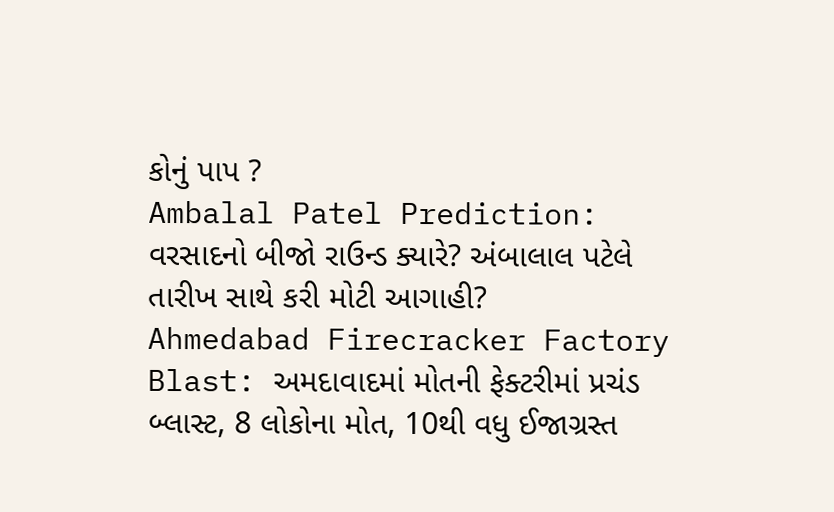કોનું પાપ ?
Ambalal Patel Prediction: વરસાદનો બીજો રાઉન્ડ ક્યારે? અંબાલાલ પટેલે તારીખ સાથે કરી મોટી આગાહી?
Ahmedabad Firecracker Factory Blast: અમદાવાદમાં મોતની ફેક્ટરીમાં પ્રચંડ બ્લાસ્ટ, 8 લોકોના મોત, 10થી વધુ ઈજાગ્રસ્ત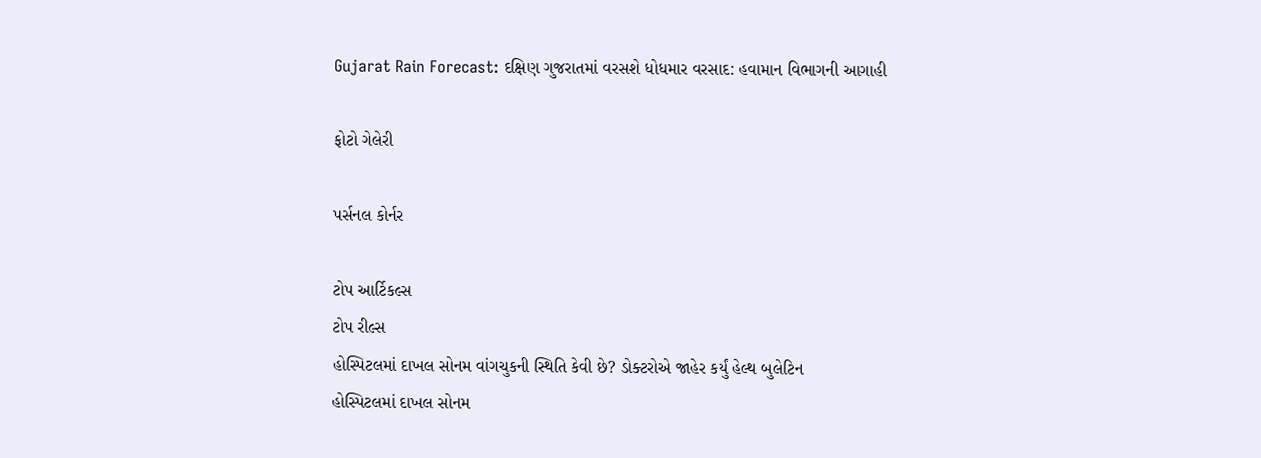Gujarat Rain Forecast: દક્ષિણ ગુજરાતમાં વરસશે ધોધમાર વરસાદ: હવામાન વિભાગની આગાહી

ફોટો ગેલેરી

પર્સનલ કોર્નર

ટોપ આર્ટિકલ્સ
ટોપ રીલ્સ
હોસ્પિટલમાં દાખલ સોનમ વાંગચુકની સ્થિતિ કેવી છે? ડોક્ટરોએ જાહેર કર્યું હેલ્થ બુલેટિન
હોસ્પિટલમાં દાખલ સોનમ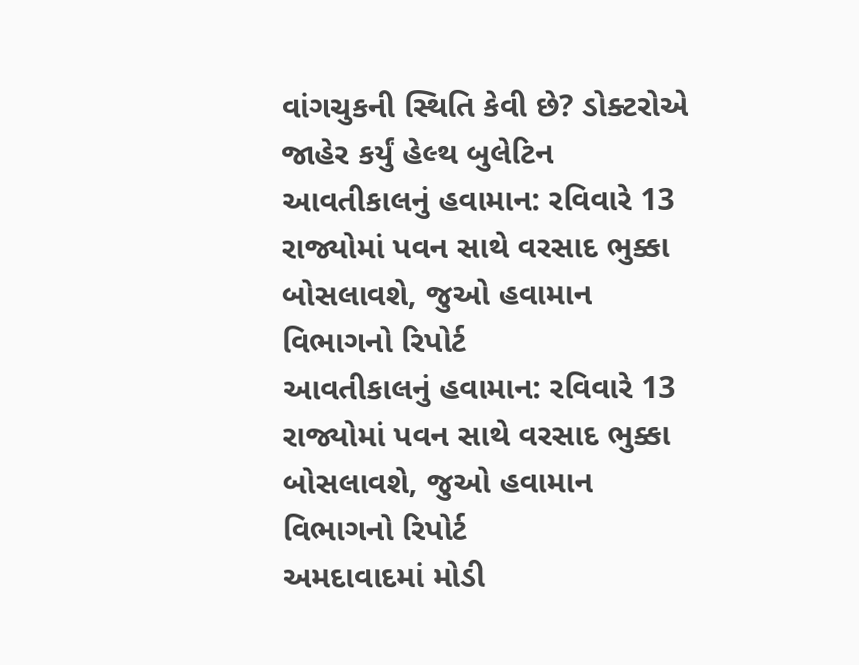વાંગચુકની સ્થિતિ કેવી છે? ડોક્ટરોએ જાહેર કર્યું હેલ્થ બુલેટિન
આવતીકાલનું હવામાન: રવિવારે 13 રાજ્યોમાં પવન સાથે વરસાદ ભુક્કા બોસલાવશે, જુઓ હવામાન વિભાગનો રિપોર્ટ
આવતીકાલનું હવામાન: રવિવારે 13 રાજ્યોમાં પવન સાથે વરસાદ ભુક્કા બોસલાવશે, જુઓ હવામાન વિભાગનો રિપોર્ટ
અમદાવાદમાં મોડી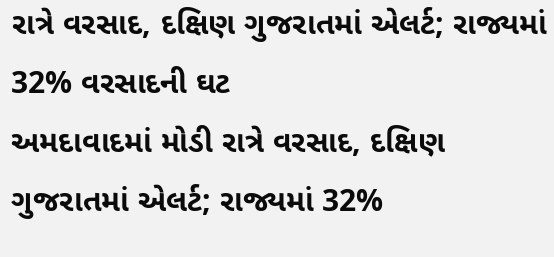રાત્રે વરસાદ, દક્ષિણ ગુજરાતમાં એલર્ટ; રાજ્યમાં 32% વરસાદની ઘટ
અમદાવાદમાં મોડી રાત્રે વરસાદ, દક્ષિણ ગુજરાતમાં એલર્ટ; રાજ્યમાં 32%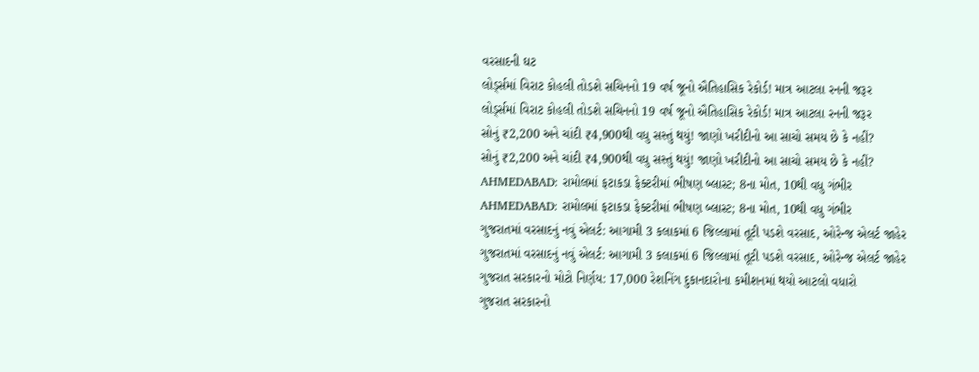વરસાદની ઘટ
લોર્ડ્સમાં વિરાટ કોહલી તોડશે સચિનનો 19 વર્ષ જૂનો ઐતિહાસિક રેકોર્ડ! માત્ર આટલા રનની જરૂર
લોર્ડ્સમાં વિરાટ કોહલી તોડશે સચિનનો 19 વર્ષ જૂનો ઐતિહાસિક રેકોર્ડ! માત્ર આટલા રનની જરૂર
સોનું ₹2,200 અને ચાંદી ₹4,900થી વધુ સસ્તું થયું! જાણો ખરીદીનો આ સાચો સમય છે કે નહીં?
સોનું ₹2,200 અને ચાંદી ₹4,900થી વધુ સસ્તું થયું! જાણો ખરીદીનો આ સાચો સમય છે કે નહીં?
AHMEDABAD: રામોલમાં ફટાકડા ફેક્ટરીમાં ભીષણ બ્લાસ્ટ; 8ના મોત, 10થી વધુ ગંભીર
AHMEDABAD: રામોલમાં ફટાકડા ફેક્ટરીમાં ભીષણ બ્લાસ્ટ; 8ના મોત, 10થી વધુ ગંભીર
ગુજરાતમાં વરસાદનું નવું એલર્ટ: આગામી 3 કલાકમાં 6 જિલ્લામાં તૂટી પડશે વરસાદ, ઓરેન્જ એલર્ટ જાહેર
ગુજરાતમાં વરસાદનું નવું એલર્ટ: આગામી 3 કલાકમાં 6 જિલ્લામાં તૂટી પડશે વરસાદ, ઓરેન્જ એલર્ટ જાહેર
ગુજરાત સરકારનો મોટો નિર્ણય: 17,000 રેશનિંગ દુકાનદારોના કમીશનમાં થયો આટલો વધારો
ગુજરાત સરકારનો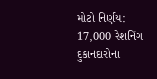મોટો નિર્ણય: 17,000 રેશનિંગ દુકાનદારોના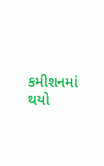કમીશનમાં થયો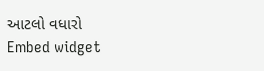આટલો વધારો
Embed widget